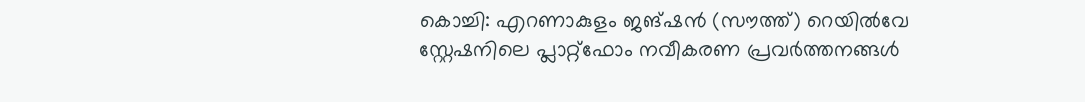കൊച്ചി: എറണാകുളം ജങ്ഷൻ (സൗത്ത്) റെയിൽവേ സ്റ്റേഷനിലെ പ്ലാറ്റ്ഫോം നവീകരണ പ്രവർത്തനങ്ങൾ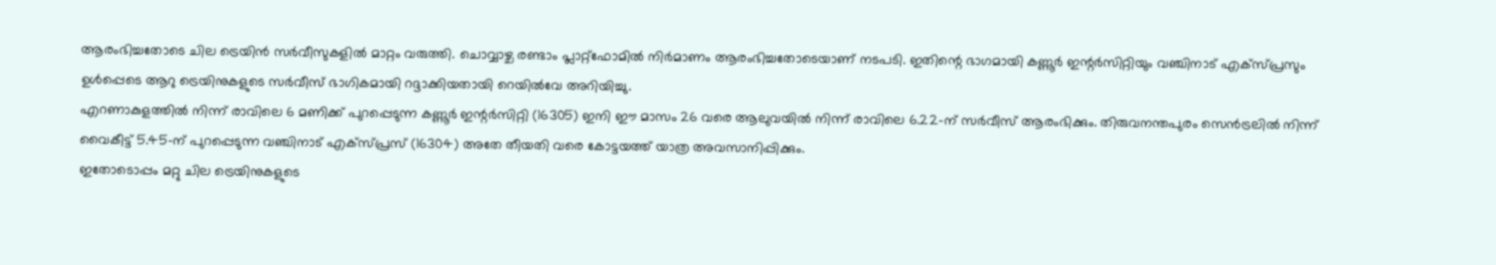ആരംഭിച്ചതോടെ ചില ട്രെയിൻ സർവീസുകളിൽ മാറ്റം വരുത്തി. ചൊവ്വാഴ്ച രണ്ടാം പ്ലാറ്റ്ഫോമിൽ നിർമാണം ആരംഭിച്ചതോടെയാണ് നടപടി. ഇതിന്റെ ഭാഗമായി കണ്ണൂർ ഇന്റർസിറ്റിയും വഞ്ചിനാട് എക്സ്പ്രസും ഉൾപ്പെടെ ആറു ട്രെയിനുകളുടെ സർവീസ് ഭാഗികമായി റദ്ദാക്കിയതായി റെയിൽവേ അറിയിച്ചു.
എറണാകുളത്തിൽ നിന്ന് രാവിലെ 6 മണിക്ക് പുറപ്പെടുന്ന കണ്ണൂർ ഇന്റർസിറ്റി (16305) ഇനി ഈ മാസം 26 വരെ ആലുവയിൽ നിന്ന് രാവിലെ 6.22-ന് സർവീസ് ആരംഭിക്കും. തിരുവനന്തപുരം സെൻട്രലിൽ നിന്ന് വൈകീട്ട് 5.45-ന് പുറപ്പെടുന്ന വഞ്ചിനാട് എക്സ്പ്രസ് (16304) അതേ തീയതി വരെ കോട്ടയത്ത് യാത്ര അവസാനിപ്പിക്കും.
ഇതോടൊപ്പം മറ്റു ചില ട്രെയിനുകളുടെ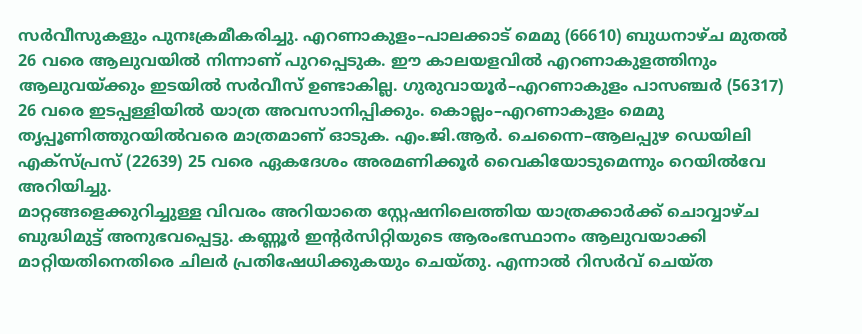സർവീസുകളും പുനഃക്രമീകരിച്ചു. എറണാകുളം–പാലക്കാട് മെമു (66610) ബുധനാഴ്ച മുതൽ 26 വരെ ആലുവയിൽ നിന്നാണ് പുറപ്പെടുക. ഈ കാലയളവിൽ എറണാകുളത്തിനും ആലുവയ്ക്കും ഇടയിൽ സർവീസ് ഉണ്ടാകില്ല. ഗുരുവായൂർ–എറണാകുളം പാസഞ്ചർ (56317) 26 വരെ ഇടപ്പള്ളിയിൽ യാത്ര അവസാനിപ്പിക്കും. കൊല്ലം–എറണാകുളം മെമു തൃപ്പൂണിത്തുറയിൽവരെ മാത്രമാണ് ഓടുക. എം.ജി.ആർ. ചെന്നൈ–ആലപ്പുഴ ഡെയിലി എക്സ്പ്രസ് (22639) 25 വരെ ഏകദേശം അരമണിക്കൂർ വൈകിയോടുമെന്നും റെയിൽവേ അറിയിച്ചു.
മാറ്റങ്ങളെക്കുറിച്ചുള്ള വിവരം അറിയാതെ സ്റ്റേഷനിലെത്തിയ യാത്രക്കാർക്ക് ചൊവ്വാഴ്ച ബുദ്ധിമുട്ട് അനുഭവപ്പെട്ടു. കണ്ണൂർ ഇന്റർസിറ്റിയുടെ ആരംഭസ്ഥാനം ആലുവയാക്കി മാറ്റിയതിനെതിരെ ചിലർ പ്രതിഷേധിക്കുകയും ചെയ്തു. എന്നാൽ റിസർവ് ചെയ്ത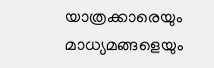യാത്രക്കാരെയും മാധ്യമങ്ങളെയും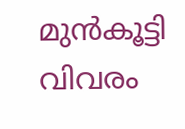മുൻകൂട്ടി വിവരം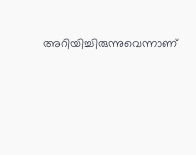അറിയിച്ചിരുന്നുവെന്നാണ്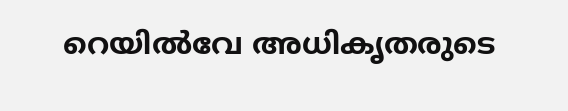റെയിൽവേ അധികൃതരുടെ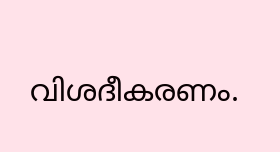വിശദീകരണം.